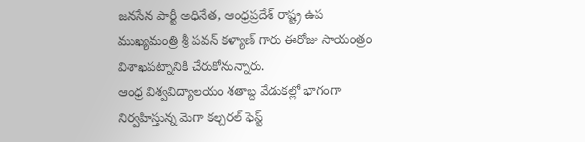జనసేన పార్టీ అధినేత, ఆంధ్రప్రదేశ్ రాష్ట్ర ఉప ముఖ్యమంత్రి శ్రీ పవన్ కళ్యాణ్ గారు ఈరోజు సాయంత్రం విశాఖపట్నానికి చేరుకోనున్నారు.
ఆంధ్ర విశ్వవిద్యాలయం శతాబ్ద వేడుకల్లో భాగంగా నిర్వహిస్తున్న మెగా కల్చరల్ ఫెస్ట్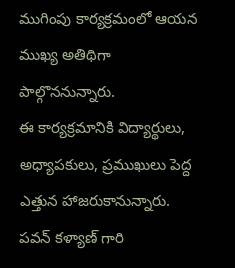ముగింపు కార్యక్రమంలో ఆయన ముఖ్య అతిథిగా పాల్గొననున్నారు.
ఈ కార్యక్రమానికి విద్యార్థులు, అధ్యాపకులు, ప్రముఖులు పెద్ద ఎత్తున హాజరుకానున్నారు. పవన్ కళ్యాణ్ గారి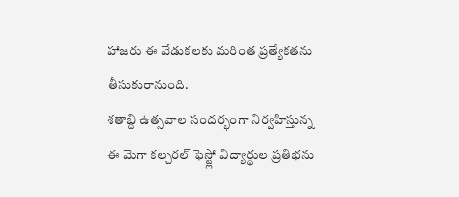హాజరు ఈ వేడుకలకు మరింత ప్రత్యేకతను తీసుకురానుంది.
శతాబ్ది ఉత్సవాల సందర్భంగా నిర్వహిస్తున్న ఈ మెగా కల్చరల్ ఫెస్ట్లో విద్యార్థుల ప్రతిభను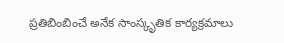ప్రతిబింబించే అనేక సాంస్కృతిక కార్యక్రమాలు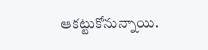ఆకట్టుకోనున్నాయి.